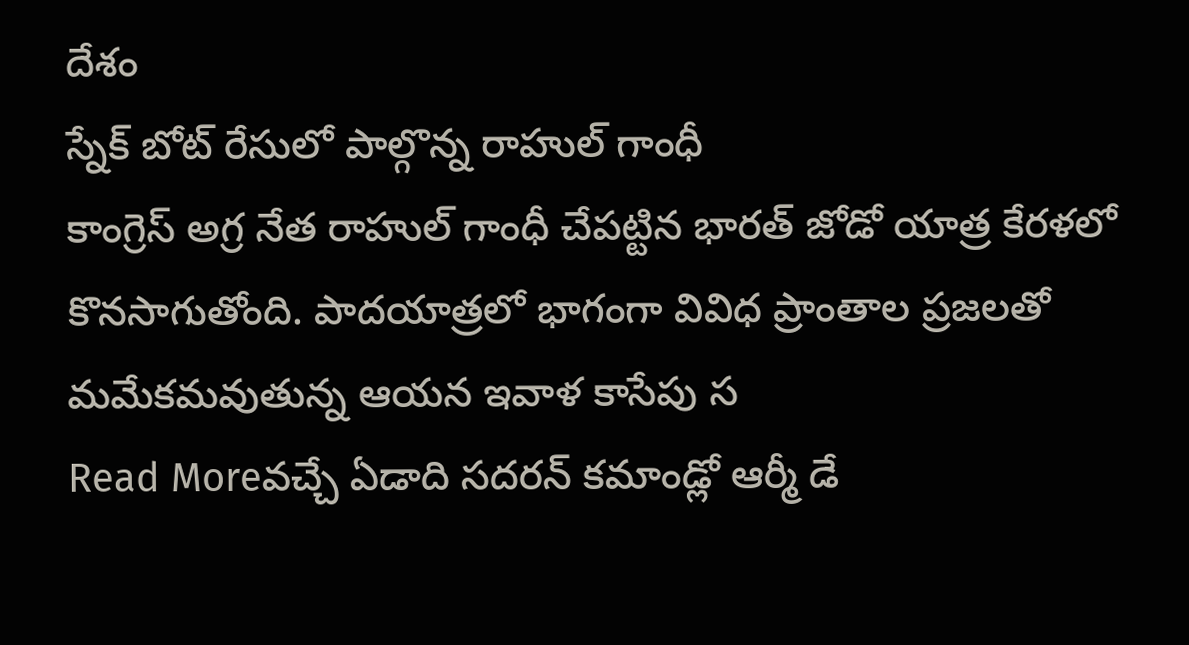దేశం
స్నేక్ బోట్ రేసులో పాల్గొన్న రాహుల్ గాంధీ
కాంగ్రెస్ అగ్ర నేత రాహుల్ గాంధీ చేపట్టిన భారత్ జోడో యాత్ర కేరళలో కొనసాగుతోంది. పాదయాత్రలో భాగంగా వివిధ ప్రాంతాల ప్రజలతో మమేకమవుతున్న ఆయన ఇవాళ కాసేపు స
Read Moreవచ్చే ఏడాది సదరన్ కమాండ్లో ఆర్మీ డే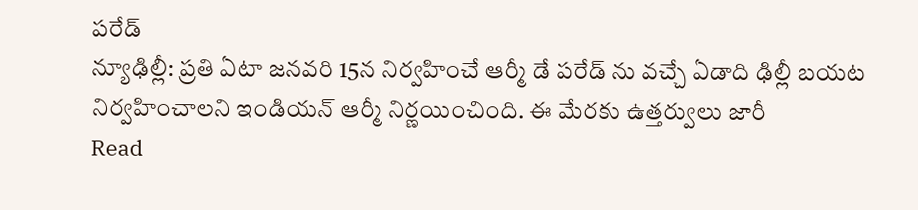పరేడ్
న్యూఢిల్లీ: ప్రతి ఏటా జనవరి 15న నిర్వహించే ఆర్మీ డే పరేడ్ ను వచ్చే ఏడాది ఢిల్లీ బయట నిర్వహించాలని ఇండియన్ ఆర్మీ నిర్ణయించింది. ఈ మేరకు ఉత్తర్వులు జారీ
Read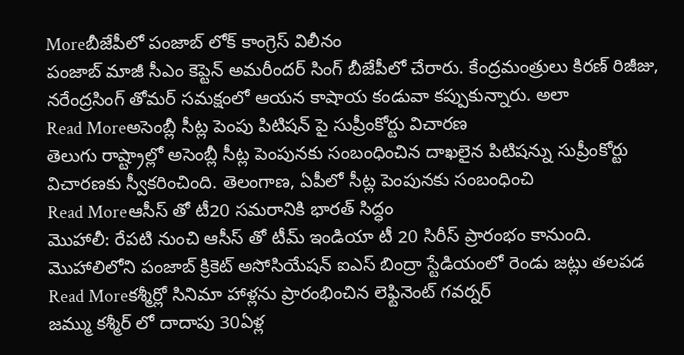Moreబీజేపీలో పంజాబ్ లోక్ కాంగ్రెస్ విలీనం
పంజాబ్ మాజీ సీఎం కెప్టెన్ అమరీందర్ సింగ్ బీజేపీలో చేరారు. కేంద్రమంత్రులు కిరణ్ రిజీజు, నరేంద్రసింగ్ తోమర్ సమక్షంలో ఆయన కాషాయ కండువా కప్పుకున్నారు. అలా
Read Moreఅసెంబ్లీ సీట్ల పెంపు పిటిషన్ పై సుప్రీంకోర్టు విచారణ
తెలుగు రాష్ట్రాల్లో అసెంబ్లీ సీట్ల పెంపునకు సంబంధించిన దాఖలైన పిటిషన్ను సుప్రీంకోర్టు విచారణకు స్వీకరించింది. తెలంగాణ, ఏపీలో సీట్ల పెంపునకు సంబంధించి
Read Moreఆసీస్ తో టీ20 సమరానికి భారత్ సిద్ధం
మొహాలీ: రేపటి నుంచి ఆసీస్ తో టీమ్ ఇండియా టీ 20 సిరీస్ ప్రారంభం కానుంది. మొహాలిలోని పంజాబ్ క్రికెట్ అసోసియేషన్ ఐఎస్ బింద్రా స్టేడియంలో రెండు జట్లు తలపడ
Read Moreకశ్మీర్లో సినిమా హాళ్లను ప్రారంభించిన లెఫ్టినెంట్ గవర్నర్
జమ్ము కశ్మీర్ లో దాదాపు 30ఏళ్ల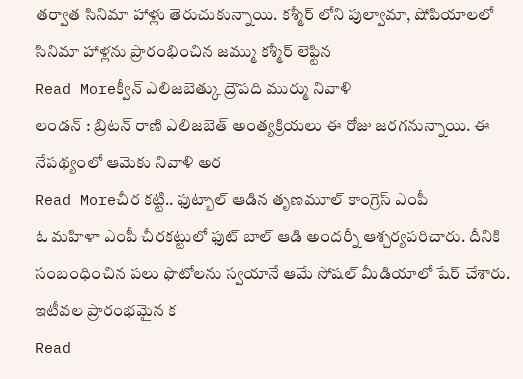తర్వాత సినిమా హాళ్లు తెరుచుకున్నాయి. కశ్మీర్ లోని పుల్వామా, షోపియాలలో సినిమా హాళ్లను ప్రారంభించిన జమ్ము కశ్మీర్ లెఫ్టిన
Read Moreక్వీన్ ఎలిజబెత్కు ద్రౌపది ముర్ము నివాళి
లండన్ : బ్రిటన్ రాణి ఎలిజబెత్ అంత్యక్రియలు ఈ రోజు జరగనున్నాయి. ఈ నేపథ్యంలో ఆమెకు నివాళి అర
Read Moreచీర కట్టి.. ఫుట్బాల్ ఆడిన తృణమూల్ కాంగ్రెస్ ఎంపీ
ఓ మహిళా ఎంపీ చీరకట్టులో ఫుట్ బాల్ ఆడి అందర్నీ ఆశ్చర్యపరిచారు. దీనికి సంబంధించిన పలు ఫొటోలను స్వయానే ఆమే సోషల్ మీడియాలో షేర్ చేశారు. ఇటీవల ప్రారంభమైన క
Read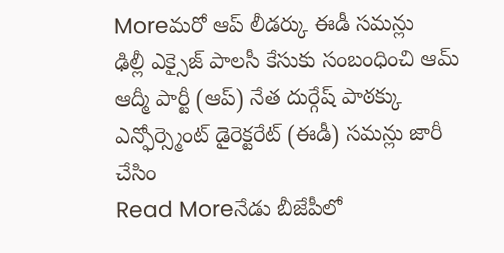Moreమరో ఆప్ లీడర్కు ఈడీ సమన్లు
ఢిల్లీ ఎక్సైజ్ పాలసీ కేసుకు సంబంధించి ఆమ్ ఆద్మీ పార్టీ (ఆప్) నేత దుర్గేష్ పాఠక్కు ఎన్ఫోర్స్మెంట్ డైరెక్టరేట్ (ఈడీ) సమన్లు జారీ చేసిం
Read Moreనేడు బీజేపీలో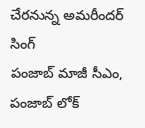చేరనున్న అమరీందర్ సింగ్
పంజాబ్ మాజీ సీఎం, పంజాబ్ లోక్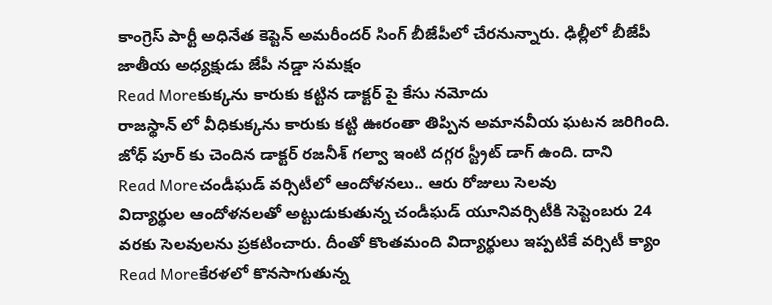కాంగ్రెస్ పార్టీ అధినేత కెప్టెన్ అమరీందర్ సింగ్ బీజేపీలో చేరనున్నారు. ఢిల్లీలో బీజేపీ జాతీయ అధ్యక్షుడు జేపీ నడ్డా సమక్షం
Read Moreకుక్కను కారుకు కట్టిన డాక్టర్ పై కేసు నమోదు
రాజస్థాన్ లో వీధికుక్కను కారుకు కట్టి ఊరంతా తిప్పిన అమానవీయ ఘటన జరిగింది. జోధ్ పూర్ కు చెందిన డాక్టర్ రజనీశ్ గల్వా ఇంటి దగ్గర స్ట్రీట్ డాగ్ ఉంది. దాని
Read Moreచండీఘడ్ వర్సిటీలో ఆందోళనలు.. ఆరు రోజులు సెలవు
విద్యార్థుల ఆందోళనలతో అట్టుడుకుతున్న చండీఘడ్ యూనివర్సిటీకి సెప్టెంబరు 24 వరకు సెలవులను ప్రకటించారు. దీంతో కొంతమంది విద్యార్థులు ఇప్పటికే వర్సిటీ క్యాం
Read Moreకేరళలో కొనసాగుతున్న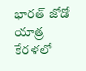భారత్ జోడో యాత్ర
కేరళలో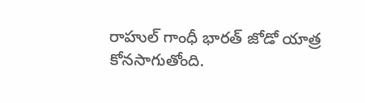రాహుల్ గాంధీ భారత్ జోడో యాత్ర కోనసాగుతోంది.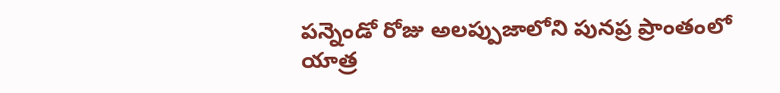పన్నెండో రోజు అలప్పుజాలోని పునప్ర ప్రాంతంలో యాత్ర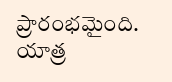ప్రారంభమైంది. యాత్ర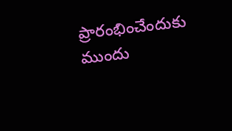ప్రారంభించేందుకు ముందు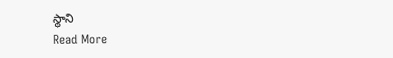స్థాని
Read More